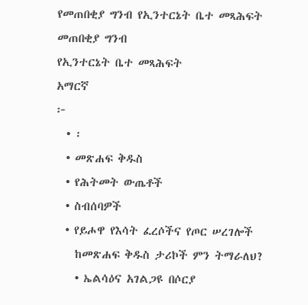የመጠበቂያ ግንብ የኢንተርኔት ቤተ መጻሕፍት
መጠበቂያ ግንብ
የኢንተርኔት ቤተ መጻሕፍት
አማርኛ
፦
  • ፡
  • መጽሐፍ ቅዱስ
  • የሕትመት ውጤቶች
  • ስብሰባዎች
  • የይሖዋ የእሳት ፈረሶችና የጦር ሠረገሎች
    ከመጽሐፍ ቅዱስ ታሪኮች ምን ትማራለህ?
    • ኤልሳዕና አገልጋዩ በሶርያ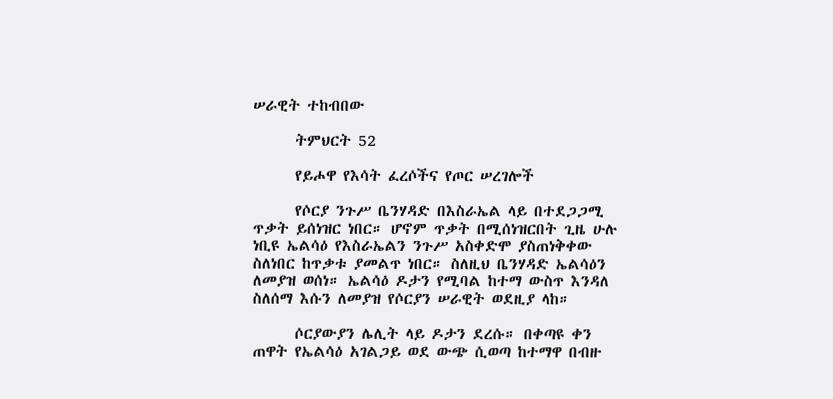ሠራዊት ተከብበው

      ትምህርት 52

      የይሖዋ የእሳት ፈረሶችና የጦር ሠረገሎች

      የሶርያ ንጉሥ ቤንሃዳድ በእስራኤል ላይ በተደጋጋሚ ጥቃት ይሰነዝር ነበር። ሆኖም ጥቃት በሚሰነዝርበት ጊዜ ሁሉ ነቢዩ ኤልሳዕ የእስራኤልን ንጉሥ አስቀድሞ ያስጠነቅቀው ስለነበር ከጥቃቱ ያመልጥ ነበር። ስለዚህ ቤንሃዳድ ኤልሳዕን ለመያዝ ወሰነ። ኤልሳዕ ዶታን የሚባል ከተማ ውስጥ እንዳለ ስለሰማ እሱን ለመያዝ የሶርያን ሠራዊት ወደዚያ ላከ።

      ሶርያውያን ሌሊት ላይ ዶታን ደረሱ። በቀጣዩ ቀን ጠዋት የኤልሳዕ አገልጋይ ወደ ውጭ ሲወጣ ከተማዋ በብዙ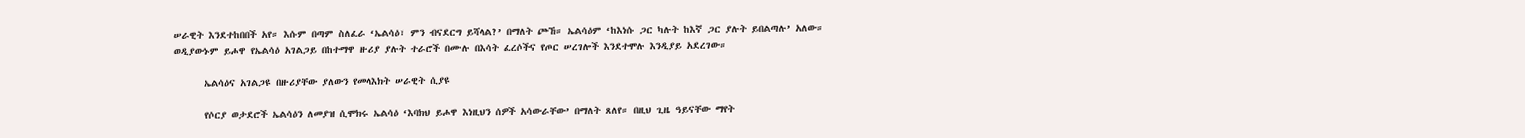ሠራዊት እንደተከበበች አየ። እሱም በጣም ስለፈራ ‘ኤልሳዕ፣ ምን ብናደርግ ይሻላል?’ በማለት ጮኸ። ኤልሳዕም ‘ከእነሱ ጋር ካሉት ከእኛ ጋር ያሉት ይበልጣሉ’ አለው። ወዲያውኑም ይሖዋ የኤልሳዕ አገልጋይ በከተማዋ ዙሪያ ያሉት ተራሮች በሙሉ በእሳት ፈረሶችና የጦር ሠረገሎች እንደተሞሉ እንዲያይ አደረገው።

      ኤልሳዕና አገልጋዩ በዙሪያቸው ያለውን የመላእክት ሠራዊት ሲያዩ

      የሶርያ ወታደሮች ኤልሳዕን ለመያዝ ሲሞክሩ ኤልሳዕ ‘እባክህ ይሖዋ እነዚህን ሰዎች አሳውራቸው’ በማለት ጸለየ። በዚህ ጊዜ ዓይናቸው ማየት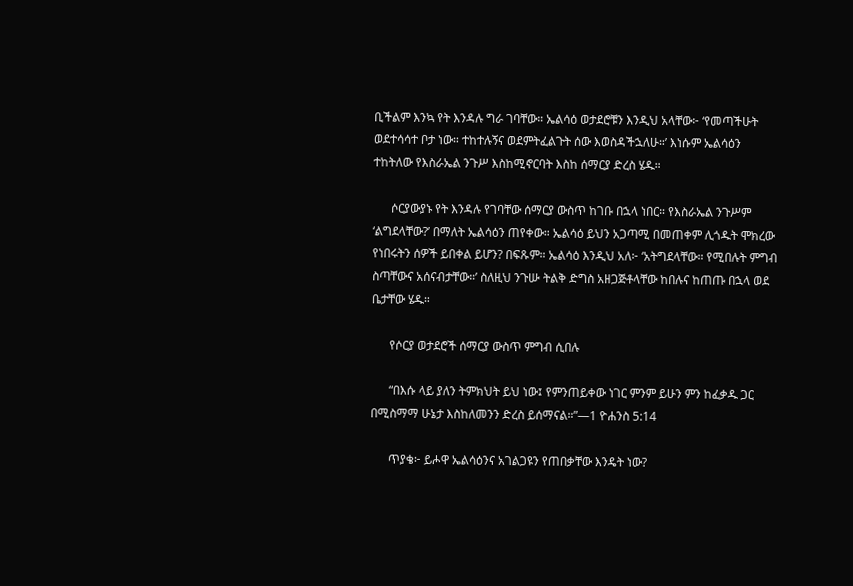ቢችልም እንኳ የት እንዳሉ ግራ ገባቸው። ኤልሳዕ ወታደሮቹን እንዲህ አላቸው፦ ‘የመጣችሁት ወደተሳሳተ ቦታ ነው። ተከተሉኝና ወደምትፈልጉት ሰው እወስዳችኋለሁ።’ እነሱም ኤልሳዕን ተከትለው የእስራኤል ንጉሥ እስከሚኖርባት እስከ ሰማርያ ድረስ ሄዱ።

      ሶርያውያኑ የት እንዳሉ የገባቸው ሰማርያ ውስጥ ከገቡ በኋላ ነበር። የእስራኤል ንጉሥም ‘ልግደላቸው?’ በማለት ኤልሳዕን ጠየቀው። ኤልሳዕ ይህን አጋጣሚ በመጠቀም ሊጎዱት ሞክረው የነበሩትን ሰዎች ይበቀል ይሆን? በፍጹም። ኤልሳዕ እንዲህ አለ፦ ‘አትግደላቸው። የሚበሉት ምግብ ስጣቸውና አሰናብታቸው።’ ስለዚህ ንጉሡ ትልቅ ድግስ አዘጋጅቶላቸው ከበሉና ከጠጡ በኋላ ወደ ቤታቸው ሄዱ።

      የሶርያ ወታደሮች ሰማርያ ውስጥ ምግብ ሲበሉ

      “በእሱ ላይ ያለን ትምክህት ይህ ነው፤ የምንጠይቀው ነገር ምንም ይሁን ምን ከፈቃዱ ጋር በሚስማማ ሁኔታ እስከለመንን ድረስ ይሰማናል።”—1 ዮሐንስ 5:14

      ጥያቄ፦ ይሖዋ ኤልሳዕንና አገልጋዩን የጠበቃቸው እንዴት ነው?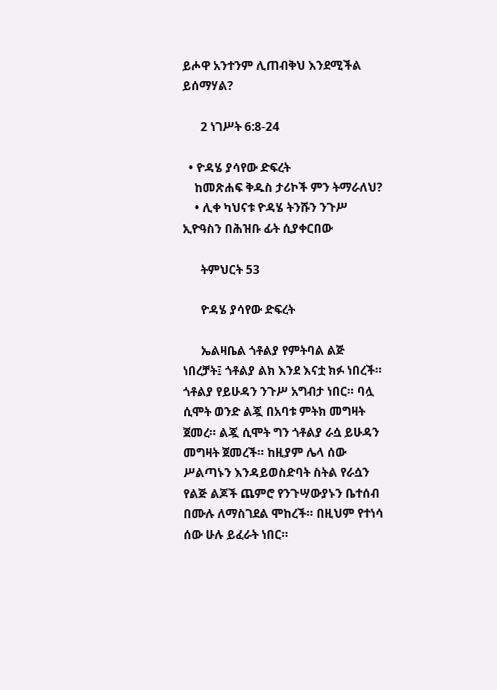ይሖዋ አንተንም ሊጠብቅህ እንደሚችል ይሰማሃል?

      2 ነገሥት 6:8-24

  • ዮዳሄ ያሳየው ድፍረት
    ከመጽሐፍ ቅዱስ ታሪኮች ምን ትማራለህ?
    • ሊቀ ካህናቱ ዮዳሄ ትንሹን ንጉሥ ኢዮዓስን በሕዝቡ ፊት ሲያቀርበው

      ትምህርት 53

      ዮዳሄ ያሳየው ድፍረት

      ኤልዛቤል ጎቶልያ የምትባል ልጅ ነበረቻት፤ ጎቶልያ ልክ እንደ እናቷ ክፉ ነበረች። ጎቶልያ የይሁዳን ንጉሥ አግብታ ነበር። ባሏ ሲሞት ወንድ ልጇ በአባቱ ምትክ መግዛት ጀመረ። ልጇ ሲሞት ግን ጎቶልያ ራሷ ይሁዳን መግዛት ጀመረች። ከዚያም ሌላ ሰው ሥልጣኑን እንዳይወስድባት ስትል የራሷን የልጅ ልጆች ጨምሮ የንጉሣውያኑን ቤተሰብ በሙሉ ለማስገደል ሞከረች። በዚህም የተነሳ ሰው ሁሉ ይፈራት ነበር።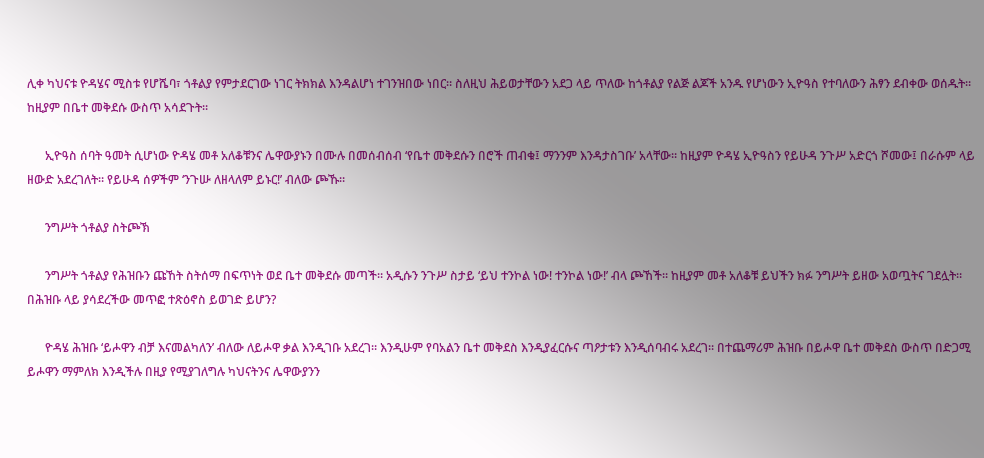ሊቀ ካህናቱ ዮዳሄና ሚስቱ የሆሼባ፣ ጎቶልያ የምታደርገው ነገር ትክክል እንዳልሆነ ተገንዝበው ነበር። ስለዚህ ሕይወታቸውን አደጋ ላይ ጥለው ከጎቶልያ የልጅ ልጆች አንዱ የሆነውን ኢዮዓስ የተባለውን ሕፃን ደብቀው ወሰዱት። ከዚያም በቤተ መቅደሱ ውስጥ አሳደጉት።

      ኢዮዓስ ሰባት ዓመት ሲሆነው ዮዳሄ መቶ አለቆቹንና ሌዋውያኑን በሙሉ በመሰብሰብ ‘የቤተ መቅደሱን በሮች ጠብቁ፤ ማንንም እንዳታስገቡ’ አላቸው። ከዚያም ዮዳሄ ኢዮዓስን የይሁዳ ንጉሥ አድርጎ ሾመው፤ በራሱም ላይ ዘውድ አደረገለት። የይሁዳ ሰዎችም ‘ንጉሡ ለዘላለም ይኑር!’ ብለው ጮኹ።

      ንግሥት ጎቶልያ ስትጮኽ

      ንግሥት ጎቶልያ የሕዝቡን ጩኸት ስትሰማ በፍጥነት ወደ ቤተ መቅደሱ መጣች። አዲሱን ንጉሥ ስታይ ‘ይህ ተንኮል ነው! ተንኮል ነው!’ ብላ ጮኸች። ከዚያም መቶ አለቆቹ ይህችን ክፉ ንግሥት ይዘው አወጧትና ገደሏት። በሕዝቡ ላይ ያሳደረችው መጥፎ ተጽዕኖስ ይወገድ ይሆን?

      ዮዳሄ ሕዝቡ ‘ይሖዋን ብቻ እናመልካለን’ ብለው ለይሖዋ ቃል እንዲገቡ አደረገ። እንዲሁም የባአልን ቤተ መቅደስ እንዲያፈርሱና ጣዖታቱን እንዲሰባብሩ አደረገ። በተጨማሪም ሕዝቡ በይሖዋ ቤተ መቅደስ ውስጥ በድጋሚ ይሖዋን ማምለክ እንዲችሉ በዚያ የሚያገለግሉ ካህናትንና ሌዋውያንን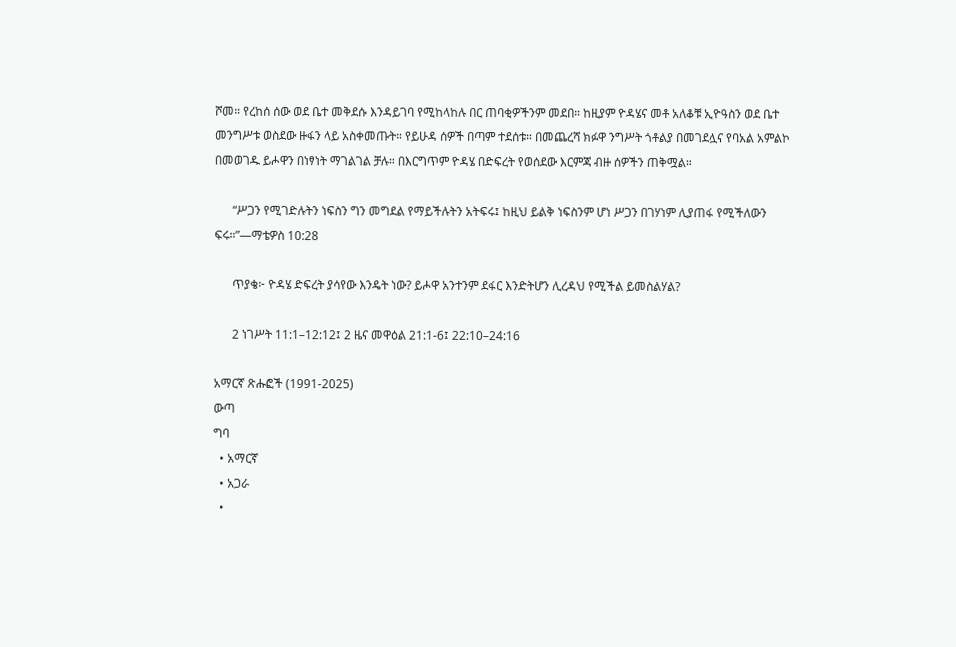ሾመ። የረከሰ ሰው ወደ ቤተ መቅደሱ እንዳይገባ የሚከላከሉ በር ጠባቂዎችንም መደበ። ከዚያም ዮዳሄና መቶ አለቆቹ ኢዮዓስን ወደ ቤተ መንግሥቱ ወስደው ዙፋን ላይ አስቀመጡት። የይሁዳ ሰዎች በጣም ተደሰቱ። በመጨረሻ ክፉዋ ንግሥት ጎቶልያ በመገደሏና የባአል አምልኮ በመወገዱ ይሖዋን በነፃነት ማገልገል ቻሉ። በእርግጥም ዮዳሄ በድፍረት የወሰደው እርምጃ ብዙ ሰዎችን ጠቅሟል።

      “ሥጋን የሚገድሉትን ነፍስን ግን መግደል የማይችሉትን አትፍሩ፤ ከዚህ ይልቅ ነፍስንም ሆነ ሥጋን በገሃነም ሊያጠፋ የሚችለውን ፍሩ።”—ማቴዎስ 10:28

      ጥያቄ፦ ዮዳሄ ድፍረት ያሳየው እንዴት ነው? ይሖዋ አንተንም ደፋር እንድትሆን ሊረዳህ የሚችል ይመስልሃል?

      2 ነገሥት 11:1–12:12፤ 2 ዜና መዋዕል 21:1-6፤ 22:10–24:16

አማርኛ ጽሑፎች (1991-2025)
ውጣ
ግባ
  • አማርኛ
  • አጋራ
  •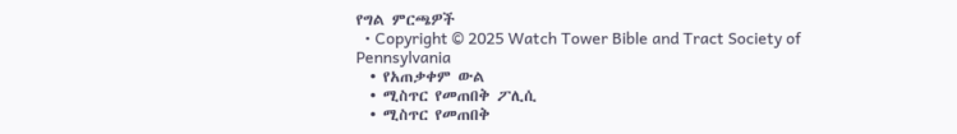የግል ምርጫዎች
  • Copyright © 2025 Watch Tower Bible and Tract Society of Pennsylvania
  • የአጠቃቀም ውል
  • ሚስጥር የመጠበቅ ፖሊሲ
  • ሚስጥር የመጠበቅ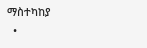ማስተካከያ
  •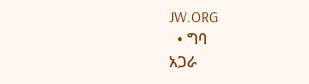JW.ORG
  • ግባ
አጋራ